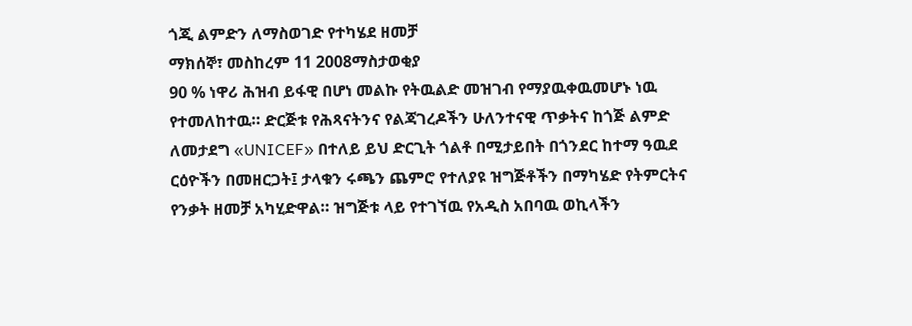ጎጂ ልምድን ለማስወገድ የተካሄደ ዘመቻ
ማክሰኞ፣ መስከረም 11 2008ማስታወቂያ
90 % ነዋሪ ሕዝብ ይፋዊ በሆነ መልኩ የትዉልድ መዝገብ የማያዉቀዉመሆኑ ነዉ የተመለከተዉ። ድርጅቱ የሕጻናትንና የልጃገረዶችን ሁለንተናዊ ጥቃትና ከጎጅ ልምድ ለመታደግ «UNICEF» በተለይ ይህ ድርጊት ጎልቶ በሚታይበት በጎንደር ከተማ ዓዉደ ርዕዮችን በመዘርጋት፤ ታላቁን ሩጫን ጨምሮ የተለያዩ ዝግጅቶችን በማካሄድ የትምርትና የንቃት ዘመቻ አካሂድዋል። ዝግጅቱ ላይ የተገኘዉ የአዲስ አበባዉ ወኪላችን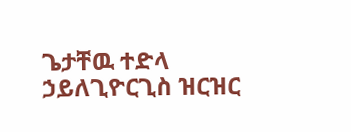ጌታቸዉ ተድላ ኃይለጊዮርጊስ ዝርዝር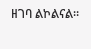ዘገባ ልኮልናል።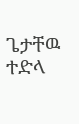ጌታቸዉ ተድላ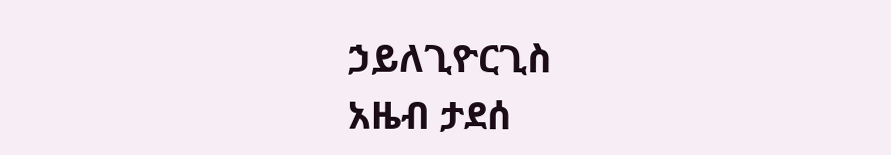ኃይለጊዮርጊስ
አዜብ ታደሰ